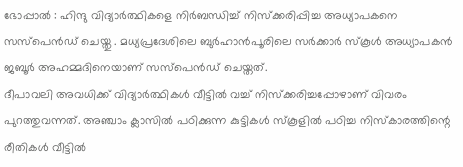ഭോപ്പാൽ : ഹിന്ദു വിദ്യാർത്ഥികളെ നിർബന്ധിച്ച് നിസ്ക്കരിപ്പിച്ച അധ്യാപകനെ സസ്പെൻഡ് ചെയ്തു . മധ്യപ്രദേശിലെ ബുർഹാൻപൂരിലെ സർക്കാർ സ്കൂൾ അധ്യാപകൻ ജബൂർ അഹമ്മദിനെയാണ് സസ്പെൻഡ് ചെയ്തത്.
ദീപാവലി അവധിക്ക് വിദ്യാർത്ഥികൾ വീട്ടിൽ വച്ച് നിസ്ക്കരിച്ചപ്പോഴാണ് വിവരം പുറത്തുവന്നത്. അഞ്ചാം ക്ലാസിൽ പഠിക്കുന്ന കുട്ടികൾ സ്കൂളിൽ പഠിച്ച നിസ്കാരത്തിന്റെ രീതികൾ വീട്ടിൽ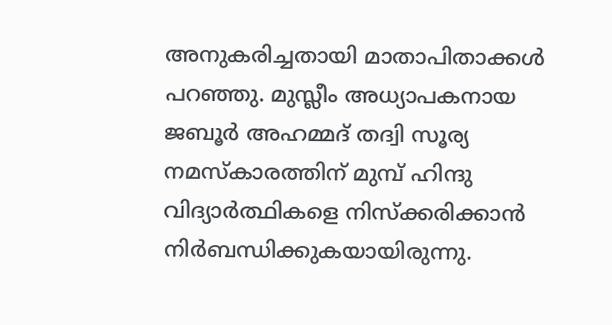അനുകരിച്ചതായി മാതാപിതാക്കൾ പറഞ്ഞു. മുസ്ലീം അധ്യാപകനായ ജബൂർ അഹമ്മദ് തദ്വി സൂര്യ നമസ്കാരത്തിന് മുമ്പ് ഹിന്ദു വിദ്യാർത്ഥികളെ നിസ്ക്കരിക്കാൻ നിർബന്ധിക്കുകയായിരുന്നു.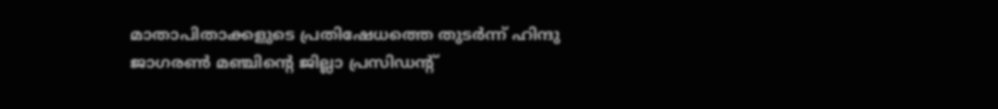മാതാപിതാക്കളുടെ പ്രതിഷേധത്തെ തുടർന്ന് ഹിന്ദു ജാഗരൺ മഞ്ചിന്റെ ജില്ലാ പ്രസിഡന്റ്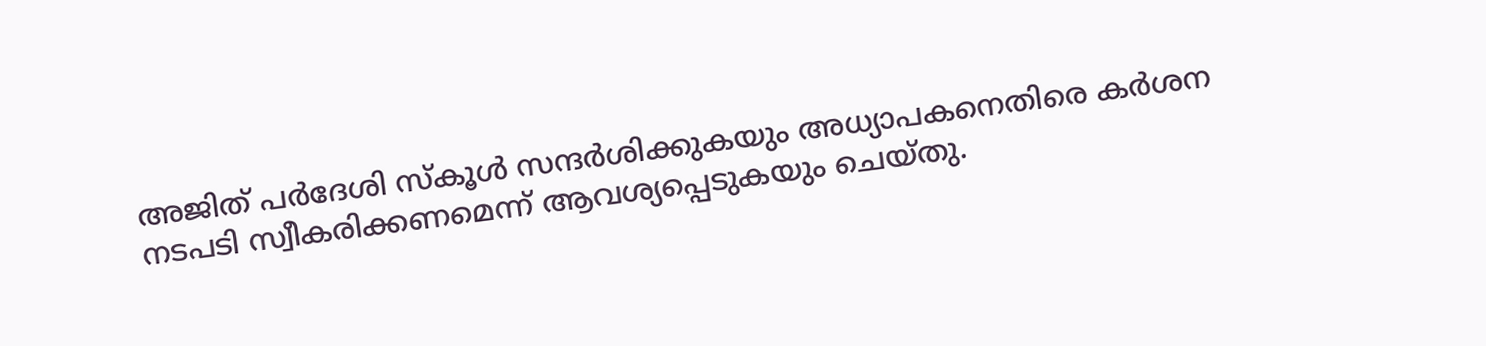അജിത് പർദേശി സ്കൂൾ സന്ദർശിക്കുകയും അധ്യാപകനെതിരെ കർശന നടപടി സ്വീകരിക്കണമെന്ന് ആവശ്യപ്പെടുകയും ചെയ്തു.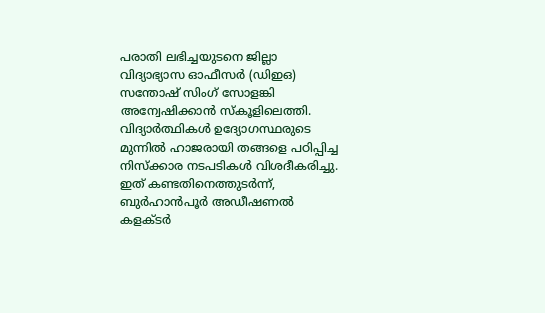പരാതി ലഭിച്ചയുടനെ ജില്ലാ വിദ്യാഭ്യാസ ഓഫീസർ (ഡിഇഒ) സന്തോഷ് സിംഗ് സോളങ്കി അന്വേഷിക്കാൻ സ്കൂളിലെത്തി. വിദ്യാർത്ഥികൾ ഉദ്യോഗസ്ഥരുടെ മുന്നിൽ ഹാജരായി തങ്ങളെ പഠിപ്പിച്ച നിസ്ക്കാര നടപടികൾ വിശദീകരിച്ചു. ഇത് കണ്ടതിനെത്തുടർന്ന്, ബുർഹാൻപൂർ അഡീഷണൽ കളക്ടർ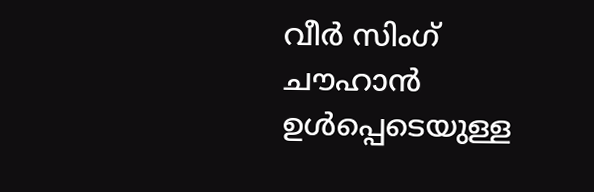വീർ സിംഗ് ചൗഹാൻ ഉൾപ്പെടെയുള്ള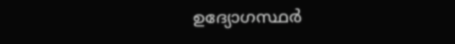ഉദ്യോഗസ്ഥർ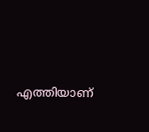എത്തിയാണ്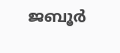ജബൂർ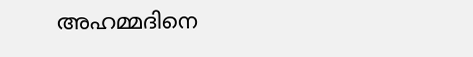അഹമ്മദിനെ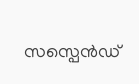സസ്പെൻഡ്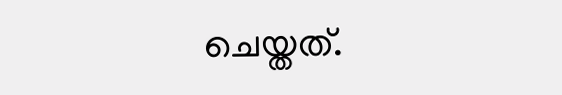ചെയ്തത്.